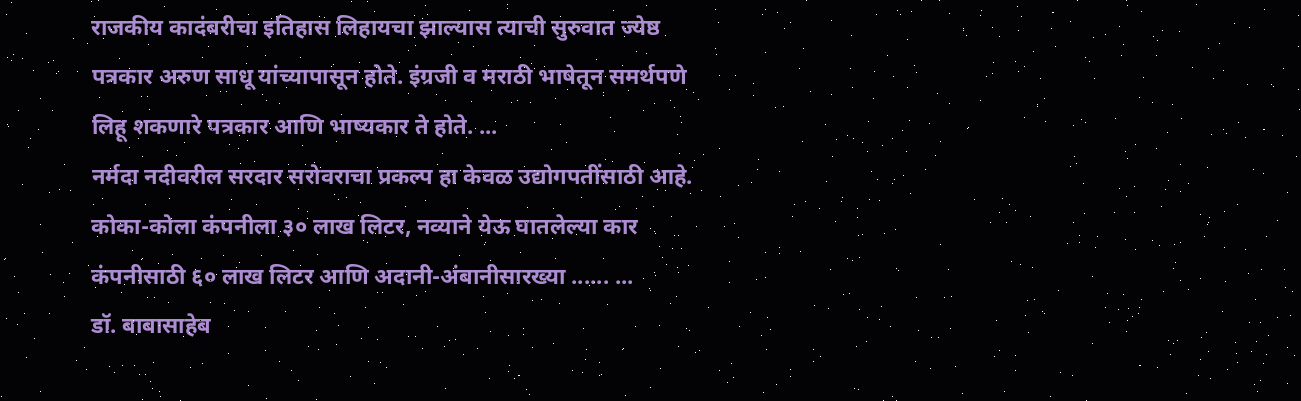राजकीय कादंबरीचा इतिहास लिहायचा झाल्यास त्याची सुरुवात ज्येष्ठ पत्रकार अरुण साधू यांच्यापासून होते. इंग्रजी व मराठी भाषेतून समर्थपणे लिहू शकणारे पत्रकार आणि भाष्यकार ते होते. ...
नर्मदा नदीवरील सरदार सरोवराचा प्रकल्प हा केवळ उद्योगपतींसाठी आहे. कोका-कोला कंपनीला ३० लाख लिटर, नव्याने येऊ घातलेल्या कार कंपनीसाठी ६० लाख लिटर आणि अदानी-अंबानीसारख्या ...... ...
डॉ. बाबासाहेब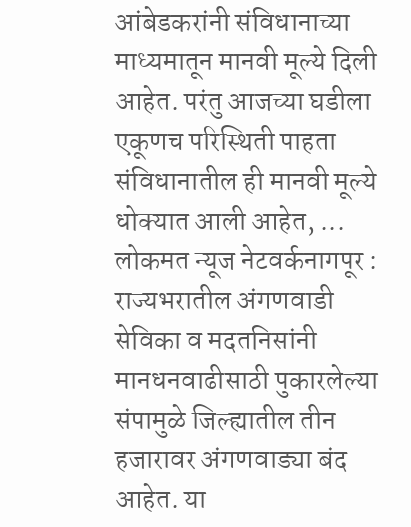आंबेडकरांनी संविधानाच्या माध्यमातून मानवी मूल्ये दिली आहेत. परंतु आजच्या घडीला एकूणच परिस्थिती पाहता संविधानातील ही मानवी मूल्ये धोक्यात आली आहेत, ...
लोकमत न्यूज नेटवर्कनागपूर : राज्यभरातील अंगणवाडी सेविका व मदतनिसांनी मानधनवाढीसाठी पुकारलेल्या संपामुळे जिल्ह्यातील तीन हजारावर अंगणवाड्या बंद आहेत. या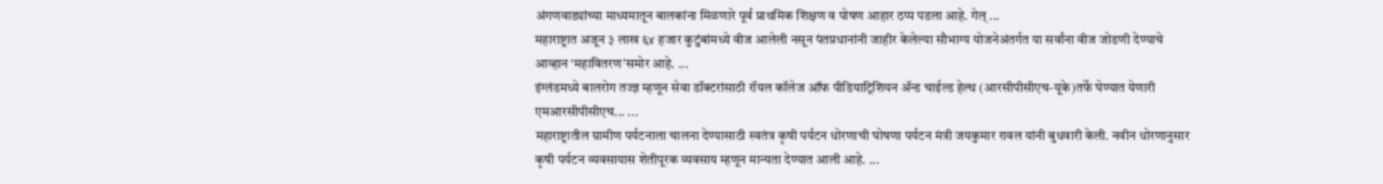अंगणवाड्यांच्या माध्यमातून बालकांना मिळणारे पूर्व प्राथमिक शिक्षण व पोषण आहार ठप्प पडला आहे. गेल् ...
महाराष्ट्रात अजून ३ लाख ६४ हजार कुटुंबांमध्ये वीज आलेली नसून पंतप्रधानांनी जाहीर केलेल्या सौभाग्य योजनेअंतर्गत या सर्वांना वीज जोडणी देण्याचे आव्हान ‘महावितरण’समोर आहे. ...
इंग्लंडमध्ये बालरोग तज्ज्ञ म्हणून सेवा डॉक्टरांसाठी रॉयल कॉलेज ऑफ पीडियाट्रिशियन ॲन्ड चाईल्ड हेल्थ (आरसीपीसीएच-यूके)तर्फे घेण्यात येणारी एमआरसीपीसीएच... ...
महाराष्ट्रातील ग्रामीण पर्यटनाला चालना देण्यासाठी स्वतंत्र कृषी पर्यटन धोरणाची घोषणा पर्यटन मंत्री जयकुमार रावल यांनी बुधवारी केली. नवीन धोरणानुसार कृषी पर्यटन व्यवसायास शेतीपूरक व्यवसाय म्हणून मान्यता देण्यात आली आहे. ...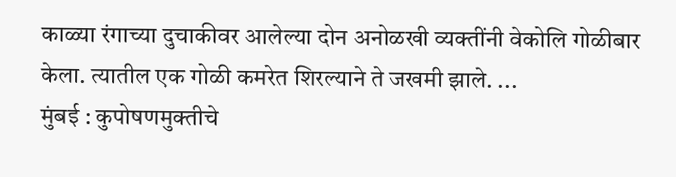काळ्या रंगाच्या दुचाकीवर आलेल्या दोन अनोळखी व्यक्तींनी वेकोलि गोळीबार केला. त्यातील एक गोळी कमरेत शिरल्याने ते जखमी झाले. ...
मुंबई : कुपोषणमुक्तीचे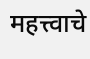महत्त्वाचे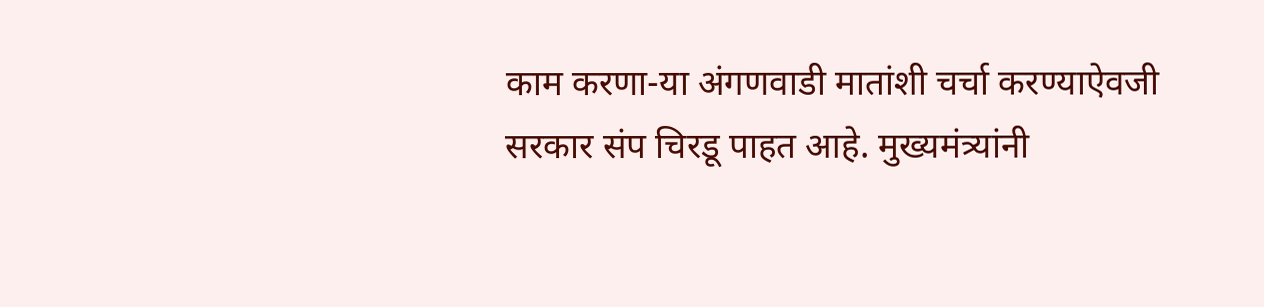काम करणा-या अंगणवाडी मातांशी चर्चा करण्याऐवजी सरकार संप चिरडू पाहत आहे. मुख्यमंत्र्यांनी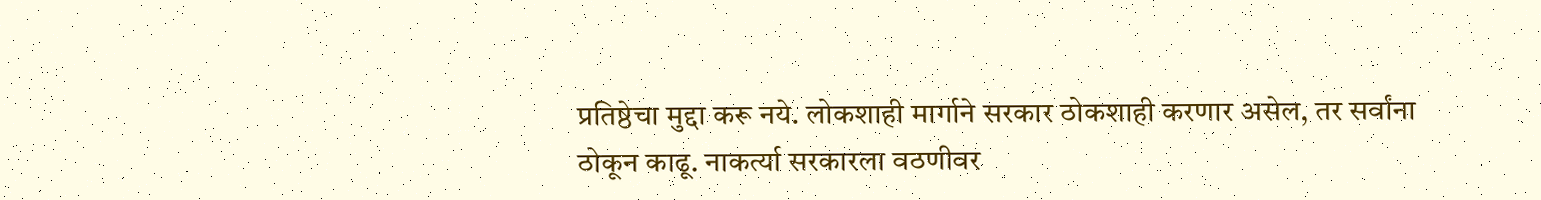प्रतिष्ठेचा मुद्दा करू नये. लोकशाही मार्गाने सरकार ठोकशाही करणार असेल, तर सर्वांना ठोकून काढू. नाकर्त्या सरकारला वठणीवर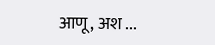आणू, अश ...